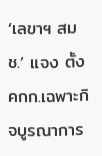‘เลขาฯ สมช.’ แจง ตั้ง คกก.เฉพาะกิจบูรณาการ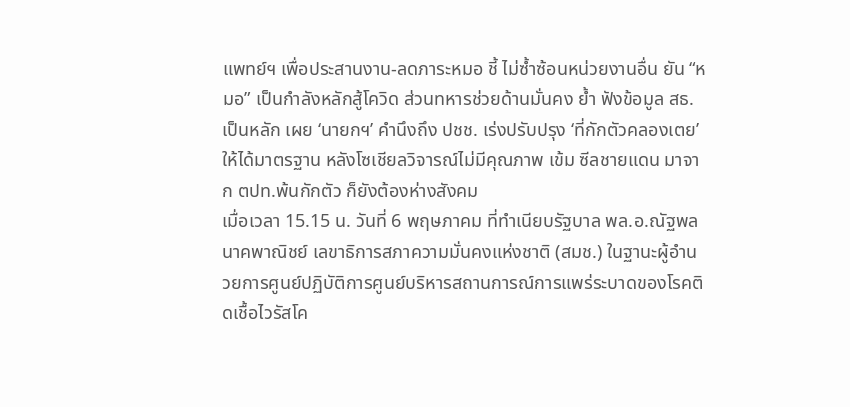แพทย์ฯ เพื่อประสานงาน-ลดภาระหมอ ชี้ ไม่ซ้ำซ้อนหน่วยงานอื่น ยัน “หมอ” เป็นกำลังหลักสู้โควิด ส่วนทหารช่วยด้านมั่นคง ย้ำ ฟังข้อมูล สธ.เป็นหลัก เผย ‘นายกฯ’ คำนึงถึง ปชช. เร่งปรับปรุง ‘ที่กักตัวคลองเตย’ ให้ได้มาตรฐาน หลังโซเชียลวิจารณ์ไม่มีคุณภาพ เข้ม ซีลชายแดน มาจาก ตปท.พ้นกักตัว ก็ยังต้องห่างสังคม
เมื่อเวลา 15.15 น. วันที่ 6 พฤษภาคม ที่ทำเนียบรัฐบาล พล.อ.ณัฐพล นาคพาณิชย์ เลขาธิการสภาความมั่นคงแห่งชาติ (สมช.) ในฐานะผู้อำนวยการศูนย์ปฏิบัติการศูนย์บริหารสถานการณ์การแพร่ระบาดของโรคติดเชื้อไวรัสโค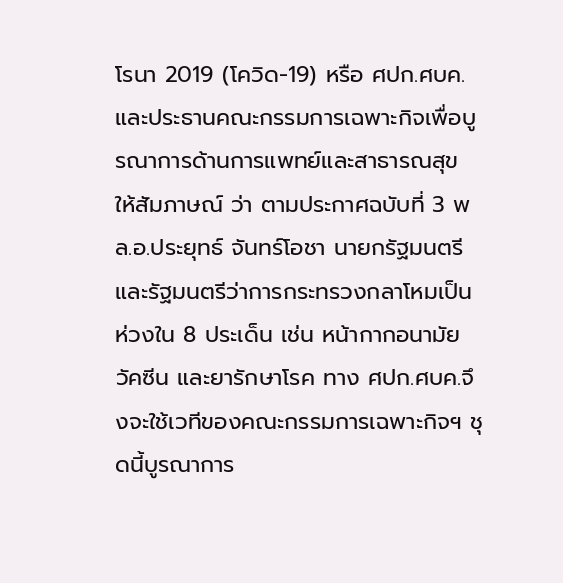โรนา 2019 (โควิด-19) หรือ ศปก.ศบค. และประธานคณะกรรมการเฉพาะกิจเพื่อบูรณาการด้านการแพทย์และสาธารณสุข ให้สัมภาษณ์ ว่า ตามประกาศฉบับที่ 3 พล.อ.ประยุทธ์ จันทร์โอชา นายกรัฐมนตรี และรัฐมนตรีว่าการกระทรวงกลาโหมเป็นห่วงใน 8 ประเด็น เช่น หน้ากากอนามัย วัคซีน และยารักษาโรค ทาง ศปก.ศบค.จึงจะใช้เวทีของคณะกรรมการเฉพาะกิจฯ ชุดนี้บูรณาการ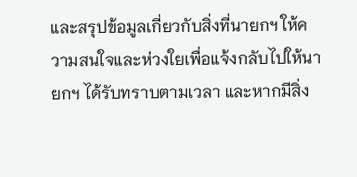และสรุปข้อมูลเกี่ยวกับสิ่งที่นายกฯ ให้ความสนใจและห่วงใยเพื่อแจ้งกลับไปให้นายกฯ ได้รับทราบตามเวลา และหากมีสิ่ง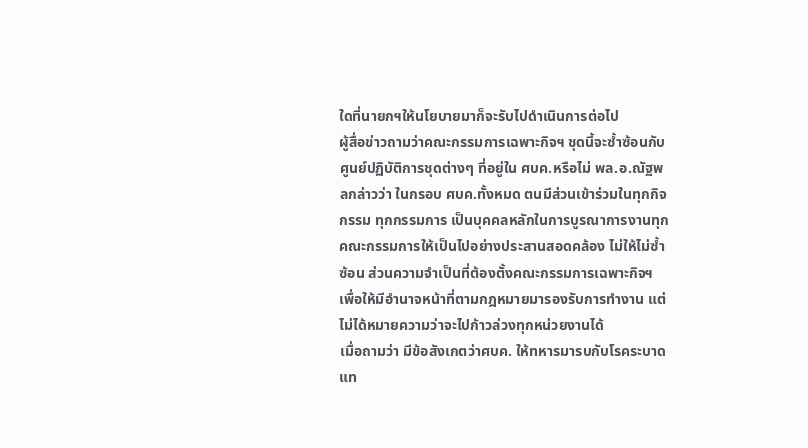ใดที่นายกฯให้นโยบายมาก็จะรับไปดำเนินการต่อไป
ผู้สื่อข่าวถามว่าคณะกรรมการเฉพาะกิจฯ ชุดนี้จะซ้ำซ้อนกับศูนย์ปฏิบัติการชุดต่างๆ ที่อยู่ใน ศบค.หรือไม่ พล.อ.ณัฐพลกล่าวว่า ในกรอบ ศบค.ทั้งหมด ตนมีส่วนเข้าร่วมในทุกกิจกรรม ทุกกรรมการ เป็นบุคคลหลักในการบูรณาการงานทุกคณะกรรมการให้เป็นไปอย่างประสานสอดคล้อง ไม่ให้ไม่ซ้ำซ้อน ส่วนความจำเป็นที่ต้องตั้งคณะกรรมการเฉพาะกิจฯ เพื่อให้มีอำนาจหน้าที่ตามกฎหมายมารองรับการทำงาน แต่ไม่ได้หมายความว่าจะไปก้าวล่วงทุกหน่วยงานได้
เมื่อถามว่า มีข้อสังเกตว่าศบค. ให้ทหารมารบกับโรคระบาด แท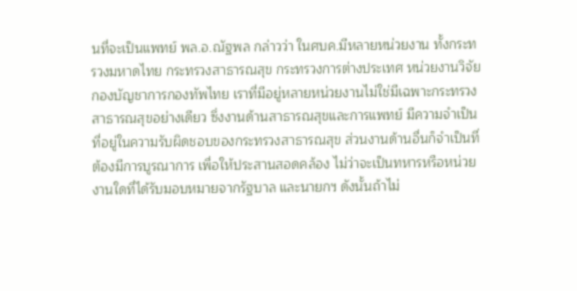นที่จะเป็นแพทย์ พล.อ.ณัฐพล กล่าวว่า ในศบค.มีหลายหน่วยงาน ทั้งกระทรวงมหาดไทย กระทรวงสาธารณสุข กระทรวงการต่างประเทศ หน่วยงานวิจัย กองบัญชาการกองทัพไทย เราที่มีอยู่หลายหน่วยงานไม่ใช่มีเฉพาะกระทรวงสาธารณสุขอย่างเดียว ซึ่งงานด้านสาธารณสุขและการแพทย์ มีความจำเป็นที่อยู่ในความรับผิดชอบของกระทรวงสาธารณสุข ส่วนงานด้านอื่นก็จำเป็นที่ต้องมีการบูรณาการ เพื่อให้ประสานสอดคล้อง ไม่ว่าจะเป็นทหารหรือหน่วยงานใดที่ได้รับมอบหมายจากรัฐบาล และนายกฯ ดังนั้นถ้าไม่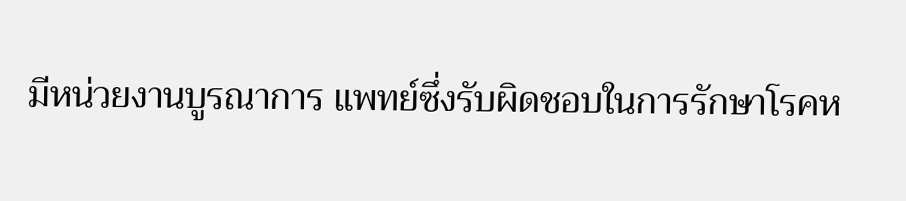มีหน่วยงานบูรณาการ แพทย์ซึ่งรับผิดชอบในการรักษาโรคห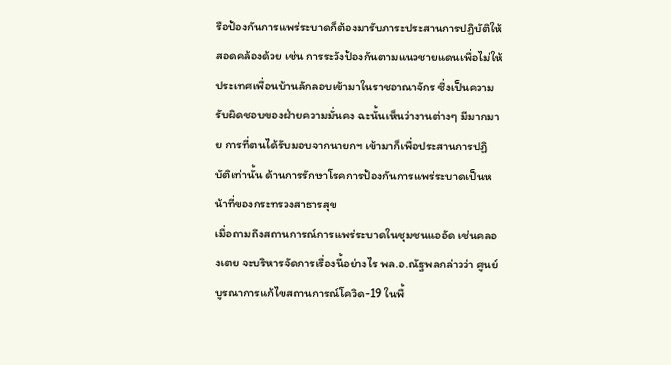รือป้องกันการแพร่ระบาดก็ต้องมารับภาระประสานการปฏิบัติให้สอดคล้องด้วย เช่น การระวังป้องกันตามแนวชายแดนเพื่อไม่ให้ประเทศเพื่อนบ้านลักลอบเข้ามาในราชอาณาจักร ซึ่งเป็นความรับผิดชอบของฝ่ายความมั่นคง ฉะนั้นเห็นว่างานต่างๆ มีมากมาย การที่ตนได้รับมอบจากนายกฯ เข้ามาก็เพื่อประสานการปฏิบัติเท่านั้น ด้านการรักษาโรคการป้องกันการแพร่ระบาดเป็นหน้าที่ของกระทรวงสาธารสุข
เมื่อถามถึงสถานการณ์การแพร่ระบาดในชุมชนแออัด เช่นคลองเตย จะบริหารจัดการเรื่องนี้อย่างไร พล.อ.ณัฐพลกล่าวว่า ศูนย์บูรณาการแก้ไขสถานการณ์โควิด-19 ในพื้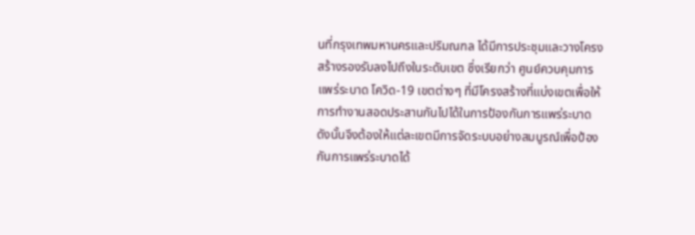นที่กรุงเทพมหานครและปริมณฑล ได้มีการประชุมและวางโครงสร้างรองรับลงไปถึงในระดับเขต ซึ่งเรียกว่า ศูนย์ควบคุมการแพร่ระบาด โควิด-19 เขตต่างๆ ที่มีโครงสร้างที่แบ่งเขตเพื่อให้การทำงานสอดประสานกันไปได้ในการป้องกันการแพร่ระบาด ดังนั้นจึงต้องให้แต่ละเขตมีการจัดระบบอย่างสมบูรณ์เพื่อป้องกันการแพร่ระบาดได้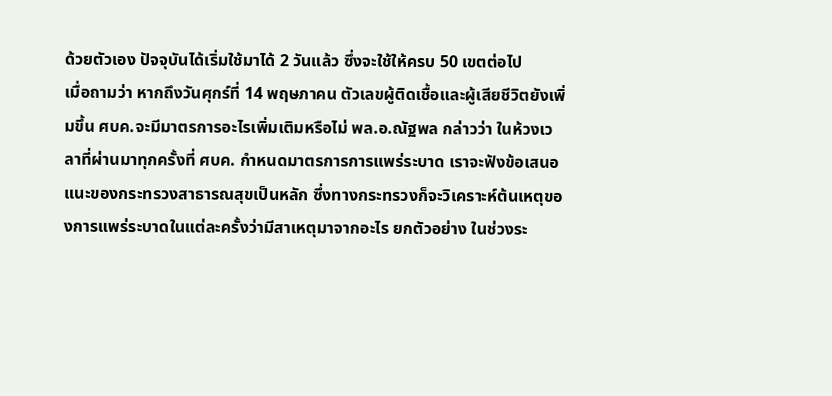ด้วยตัวเอง ปัจจุบันได้เริ่มใช้มาได้ 2 วันแล้ว ซึ่งจะใช้ให้ครบ 50 เขตต่อไป
เมื่อถามว่า หากถึงวันศุกร์ที่ 14 พฤษภาคน ตัวเลขผู้ติดเชื้อและผู้เสียชีวิตยังเพิ่มขึ้น ศบค.จะมีมาตรการอะไรเพิ่มเติมหรือไม่ พล.อ.ณัฐพล กล่าวว่า ในห้วงเวลาที่ผ่านมาทุกครั้งที่ ศบค. กำหนดมาตรการการแพร่ระบาด เราจะฟังข้อเสนอแนะของกระทรวงสาธารณสุขเป็นหลัก ซึ่งทางกระทรวงก็จะวิเคราะห์ต้นเหตุของการแพร่ระบาดในแต่ละครั้งว่ามีสาเหตุมาจากอะไร ยกตัวอย่าง ในช่วงระ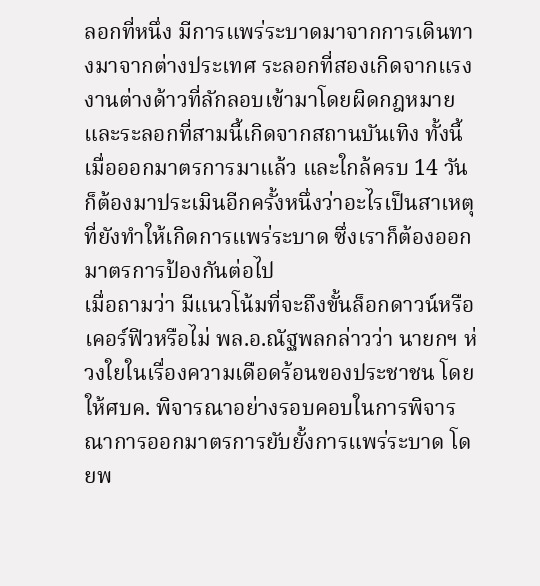ลอกที่หนึ่ง มีการแพร่ระบาดมาจากการเดินทางมาจากต่างประเทศ ระลอกที่สองเกิดจากแรงงานต่างด้าวที่ลักลอบเข้ามาโดยผิดกฎหมาย และระลอกที่สามนี้เกิดจากสถานบันเทิง ทั้งนี้เมื่อออกมาตรการมาแล้ว และใกล้ครบ 14 วัน ก็ต้องมาประเมินอีกครั้งหนึ่งว่าอะไรเป็นสาเหตุที่ยังทำให้เกิดการแพร่ระบาด ซึ่งเราก็ต้องออกมาตรการป้องกันต่อไป
เมื่อถามว่า มีแนวโน้มที่จะถึงขั้นล็อกดาวน์หรือเคอร์ฟิวหรือไม่ พล.อ.ณัฐพลกล่าวว่า นายกฯ ห่วงใยในเรื่องความเดือดร้อนของประชาชน โดยให้ศบค. พิจารณาอย่างรอบคอบในการพิจารณาการออกมาตรการยับยั้งการแพร่ระบาด โดยพ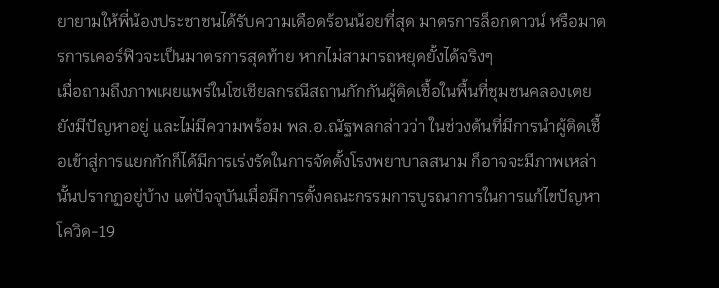ยายามให้พี่น้องประชาชนได้รับความเดือดร้อนน้อยที่สุด มาตรการล็อกดาวน์ หรือมาตรการเคอร์ฟิวจะเป็นมาตรการสุดท้าย หากไม่สามารถหยุดยั้งได้จริงๆ
เมื่อถามถึงภาพเผยแพร่ในโซเชียลกรณีสถานกักกันผู้ติดเชื้อในพื้นที่ชุมชนคลองเตยยังมีปัญหาอยู่ และไม่มีความพร้อม พล.อ.ณัฐพลกล่าวว่า ในช่วงต้นที่มีการนำผู้ติดเชื้อเข้าสู่การแยกกักก็ได้มีการเร่งรัดในการจัดตั้งโรงพยาบาลสนาม ก็อาจจะมีภาพเหล่านั้นปรากฏอยู่บ้าง แต่ปัจจุบันเมื่อมีการตั้งคณะกรรมการบูรณาการในการแก้ไขปัญหาโควิด-19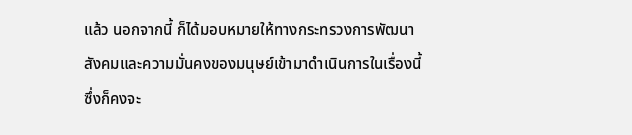แล้ว นอกจากนี้ ก็ได้มอบหมายให้ทางกระทรวงการพัฒนาสังคมและความมั่นคงของมนุษย์เข้ามาดำเนินการในเรื่องนี้ ซึ่งก็คงจะ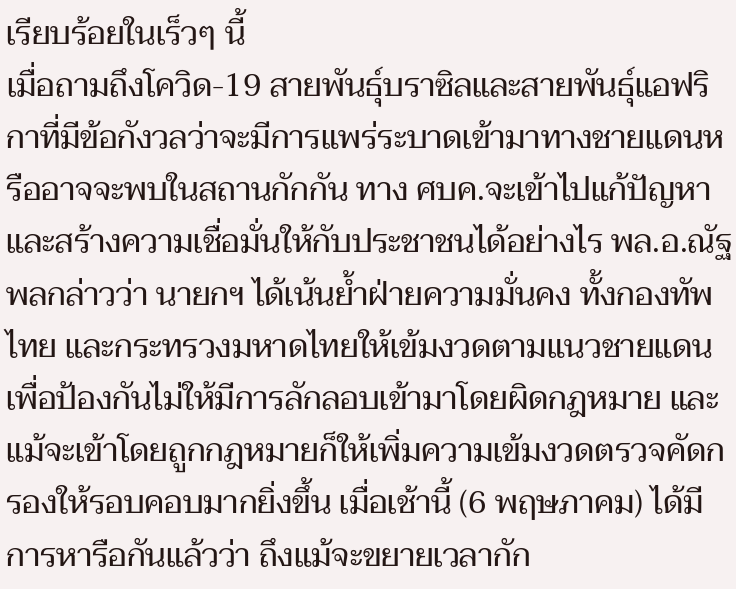เรียบร้อยในเร็วๆ นี้
เมื่อถามถึงโควิด-19 สายพันธุ์บราซิลและสายพันธุ์แอฟริกาที่มีข้อกังวลว่าจะมีการแพร่ระบาดเข้ามาทางชายแดนหรืออาจจะพบในสถานกักกัน ทาง ศบค.จะเข้าไปแก้ปัญหาและสร้างความเชื่อมั่นให้กับประชาชนได้อย่างไร พล.อ.ณัฐพลกล่าวว่า นายกฯ ได้เน้นย้ำฝ่ายความมั่นคง ทั้งกองทัพไทย และกระทรวงมหาดไทยให้เข้มงวดตามแนวชายแดน เพื่อป้องกันไม่ให้มีการลักลอบเข้ามาโดยผิดกฎหมาย และแม้จะเข้าโดยถูกกฎหมายก็ให้เพิ่มความเข้มงวดตรวจคัดกรองให้รอบคอบมากยิ่งขึ้น เมื่อเช้านี้ (6 พฤษภาคม) ได้มีการหารือกันแล้วว่า ถึงแม้จะขยายเวลากัก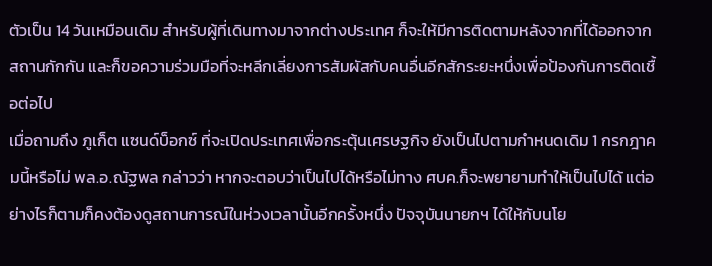ตัวเป็น 14 วันเหมือนเดิม สำหรับผู้ที่เดินทางมาจากต่างประเทศ ก็จะให้มีการติดตามหลังจากที่ได้ออกจากสถานกักกัน และก็ขอความร่วมมือที่จะหลีกเลี่ยงการสัมผัสกับคนอื่นอีกสักระยะหนึ่งเพื่อป้องกันการติดเชื้อต่อไป
เมื่อถามถึง ภูเก็ต แซนด์บ็อกซ์ ที่จะเปิดประเทศเพื่อกระตุ้นเศรษฐกิจ ยังเป็นไปตามกำหนดเดิม 1 กรกฎาคมนี้หรือไม่ พล.อ.ณัฐพล กล่าวว่า หากจะตอบว่าเป็นไปได้หรือไม่ทาง ศบค.ก็จะพยายามทำให้เป็นไปได้ แต่อย่างไรก็ตามก็คงต้องดูสถานการณ์ในห่วงเวลานั้นอีกครั้งหนึ่ง ปัจจุบันนายกฯ ได้ให้กับนโย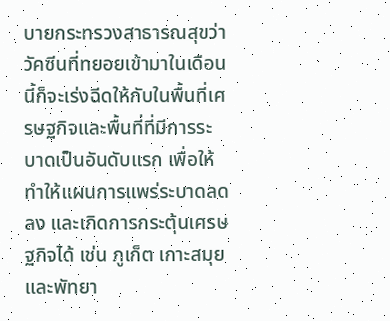บายกระทรวงสาธารณสุขว่า วัคซีนที่ทยอยเข้ามาในเดือนนี้ก็จะเร่งฉีดให้กับในพื้นที่เศรษฐกิจและพื้นที่ที่มีการระบาดเป็นอันดับแรก เพื่อให้ทำให้แผนการแพร่ระบาดลดลง และเกิดการกระตุ้นเศรษฐกิจได้ เช่น ภูเก็ต เกาะสมุย และพัทยา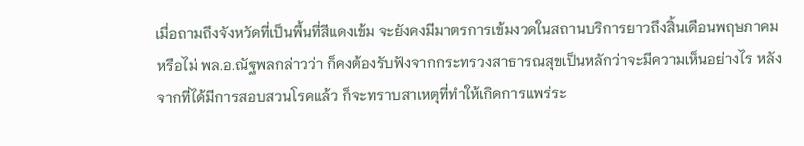เมื่อถามถึงจังหวัดที่เป็นพื้นที่สีแดงเข้ม จะยังคงมีมาตรการเข้มงวดในสถานบริการยาวถึงสิ้นเดือนพฤษภาคมหรือไม่ พล.อ.ณัฐพลกล่าวว่า ก็คงต้องรับฟังจากกระทรวงสาธารณสุขเป็นหลักว่าจะมีความเห็นอย่างไร หลังจากที่ได้มีการสอบสวนโรคแล้ว ก็จะทราบสาเหตุที่ทำให้เกิดการแพร่ระ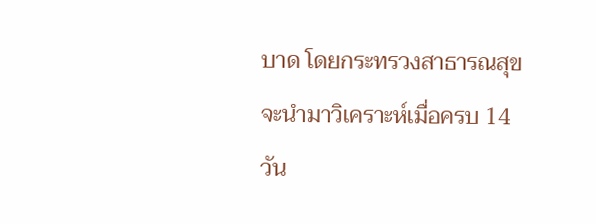บาด โดยกระทรวงสาธารณสุขจะนำมาวิเคราะห์เมื่อครบ 14 วัน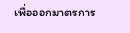เพื่อออกมาตรการ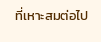ที่เหาะสมต่อไป